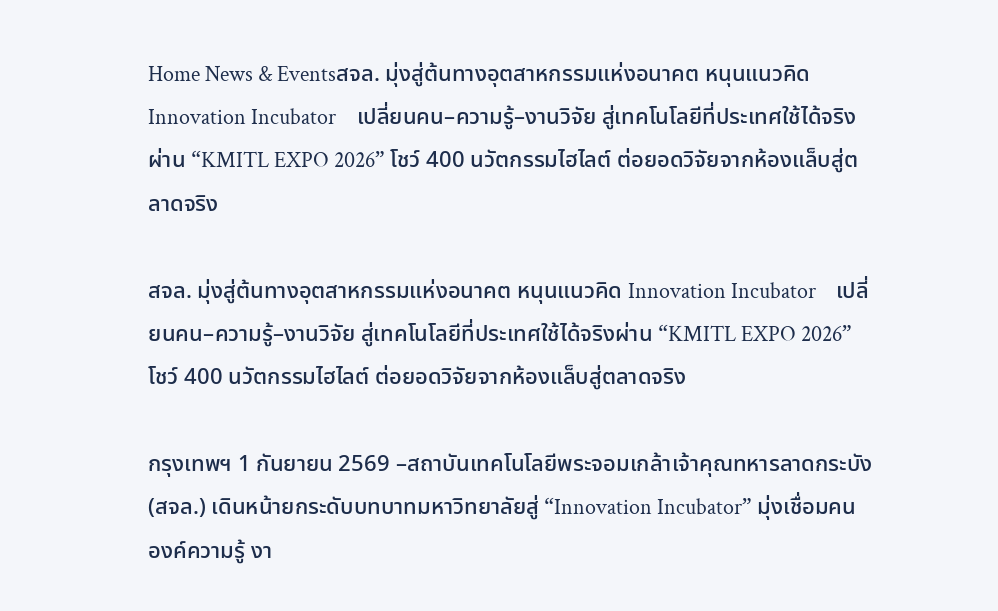Home News & Eventsสจล. มุ่งสู่ต้นทางอุตสาหกรรมแห่งอนาคต หนุนแนวคิด Innovation Incubator    เปลี่ยนคน–ความรู้–งานวิจัย สู่เทคโนโลยีที่ประเทศใช้ได้จริงผ่าน “KMITL EXPO 2026” โชว์ 400 นวัตกรรมไฮไลต์ ต่อยอดวิจัยจากห้องแล็บสู่ตลาดจริง

สจล. มุ่งสู่ต้นทางอุตสาหกรรมแห่งอนาคต หนุนแนวคิด Innovation Incubator    เปลี่ยนคน–ความรู้–งานวิจัย สู่เทคโนโลยีที่ประเทศใช้ได้จริงผ่าน “KMITL EXPO 2026” โชว์ 400 นวัตกรรมไฮไลต์ ต่อยอดวิจัยจากห้องแล็บสู่ตลาดจริง

กรุงเทพฯ 1 กันยายน 2569 –สถาบันเทคโนโลยีพระจอมเกล้าเจ้าคุณทหารลาดกระบัง (สจล.) เดินหน้ายกระดับบทบาทมหาวิทยาลัยสู่ “Innovation Incubator” มุ่งเชื่อมคน องค์ความรู้ งา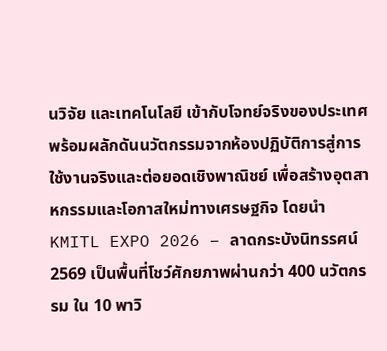นวิจัย และเทคโนโลยี เข้ากับโจทย์จริงของประเทศ พร้อมผลักดันนวัตกรรมจากห้องปฏิบัติการสู่การใช้งานจริงและต่อยอดเชิงพาณิชย์ เพื่อสร้างอุตสาหกรรมและโอกาสใหม่ทางเศรษฐกิจ โดยนำ KMITL EXPO 2026 – ลาดกระบังนิทรรศน์ 2569 เป็นพื้นที่โชว์ศักยภาพผ่านกว่า 400 นวัตกรรม ใน 10 พาวิ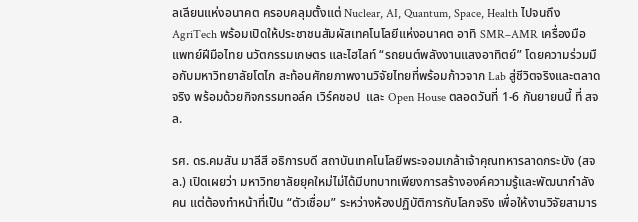ลเลียนแห่งอนาคต ครอบคลุมตั้งแต่ Nuclear, AI, Quantum, Space, Health ไปจนถึง AgriTech พร้อมเปิดให้ประชาชนสัมผัสเทคโนโลยีแห่งอนาคต อาทิ SMR–AMR เครื่องมือแพทย์ฝีมือไทย นวัตกรรมเกษตร และไฮไลท์ “รถยนต์พลังงานแสงอาทิตย์” โดยความร่วมมือกับมหาวิทยาลัยโตไก สะท้อนศักยภาพงานวิจัยไทยที่พร้อมก้าวจาก Lab สู่ชีวิตจริงและตลาดจริง พร้อมด้วยกิจกรรมทอล์ค เวิร์คชอป  และ Open House ตลอดวันที่ 1-6 กันยายนนี้ ที่ สจล.

รศ. ดร.คมสัน มาลีสี อธิการบดี สถาบันเทคโนโลยีพระจอมเกล้าเจ้าคุณทหารลาดกระบัง (สจล.) เปิดเผยว่า มหาวิทยาลัยยุคใหม่ไม่ได้มีบทบาทเพียงการสร้างองค์ความรู้และพัฒนากำลังคน แต่ต้องทำหน้าที่เป็น “ตัวเชื่อม” ระหว่างห้องปฏิบัติการกับโลกจริง เพื่อให้งานวิจัยสามาร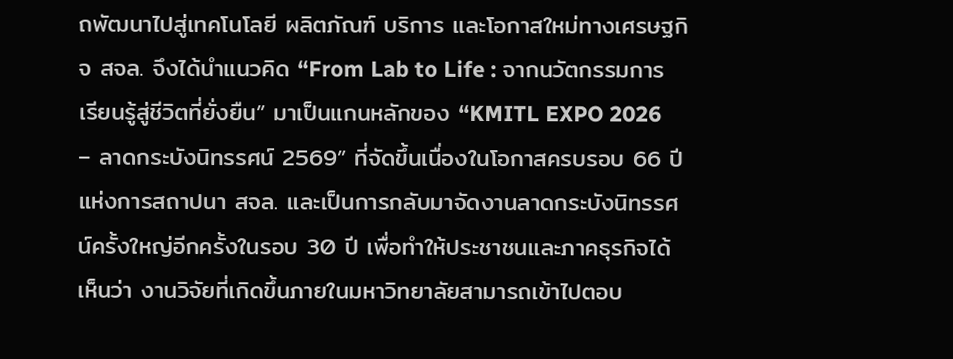ถพัฒนาไปสู่เทคโนโลยี ผลิตภัณฑ์ บริการ และโอกาสใหม่ทางเศรษฐกิจ สจล. จึงได้นำแนวคิด “From Lab to Life : จากนวัตกรรมการเรียนรู้สู่ชีวิตที่ยั่งยืน” มาเป็นแกนหลักของ “KMITL EXPO 2026 – ลาดกระบังนิทรรศน์ 2569” ที่จัดขึ้นเนื่องในโอกาสครบรอบ 66 ปีแห่งการสถาปนา สจล. และเป็นการกลับมาจัดงานลาดกระบังนิทรรศน์ครั้งใหญ่อีกครั้งในรอบ 30 ปี เพื่อทำให้ประชาชนและภาคธุรกิจได้เห็นว่า งานวิจัยที่เกิดขึ้นภายในมหาวิทยาลัยสามารถเข้าไปตอบ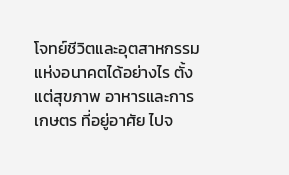โจทย์ชีวิตและอุตสาหกรรมแห่งอนาคตได้อย่างไร ตั้งแต่สุขภาพ อาหารและการเกษตร ที่อยู่อาศัย ไปจ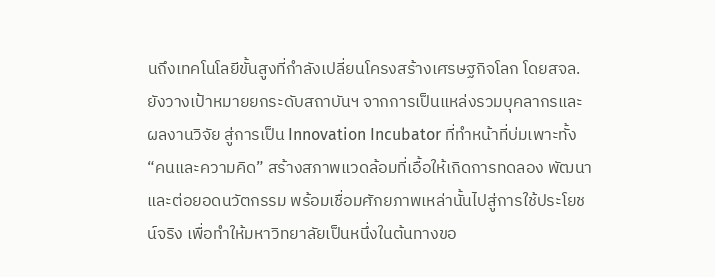นถึงเทคโนโลยีขั้นสูงที่กำลังเปลี่ยนโครงสร้างเศรษฐกิจโลก โดยสจล. ยังวางเป้าหมายยกระดับสถาบันฯ จากการเป็นแหล่งรวมบุคลากรและผลงานวิจัย สู่การเป็น Innovation Incubator ที่ทำหน้าที่บ่มเพาะทั้ง “คนและความคิด” สร้างสภาพแวดล้อมที่เอื้อให้เกิดการทดลอง พัฒนา และต่อยอดนวัตกรรม พร้อมเชื่อมศักยภาพเหล่านั้นไปสู่การใช้ประโยชน์จริง เพื่อทำให้มหาวิทยาลัยเป็นหนึ่งในต้นทางขอ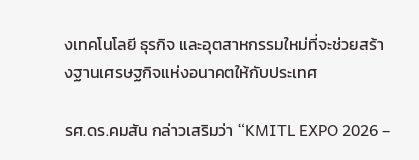งเทคโนโลยี ธุรกิจ และอุตสาหกรรมใหม่ที่จะช่วยสร้างฐานเศรษฐกิจแห่งอนาคตให้กับประเทศ

รศ.ดร.คมสัน กล่าวเสริมว่า “KMITL EXPO 2026 –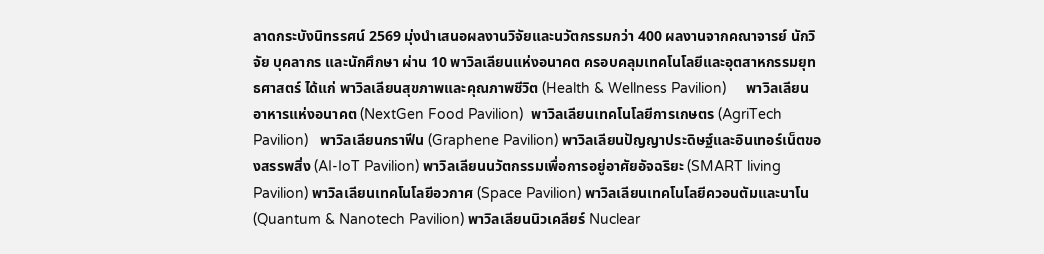ลาดกระบังนิทรรศน์ 2569 มุ่งนำเสนอผลงานวิจัยและนวัตกรรมกว่า 400 ผลงานจากคณาจารย์ นักวิจัย บุคลากร และนักศึกษา ผ่าน 10 พาวิลเลียนแห่งอนาคต ครอบคลุมเทคโนโลยีและอุตสาหกรรมยุทธศาสตร์ ได้แก่ พาวิลเลียนสุขภาพและคุณภาพชีวิต (Health & Wellness Pavilion)     พาวิลเลียนอาหารแห่งอนาคต (NextGen Food Pavilion)  พาวิลเลียนเทคโนโลยีการเกษตร (AgriTech Pavilion)   พาวิลเลียนกราฟีน (Graphene Pavilion) พาวิลเลียนปัญญาประดิษฐ์และอินเทอร์เน็ตของสรรพสิ่ง (AI-IoT Pavilion) พาวิลเลียนนวัตกรรมเพื่อการอยู่อาศัยอัจฉริยะ (SMART living Pavilion) พาวิลเลียนเทคโนโลยีอวกาศ (Space Pavilion) พาวิลเลียนเทคโนโลยีควอนตัมและนาโน (Quantum & Nanotech Pavilion) พาวิลเลียนนิวเคลียร์ Nuclear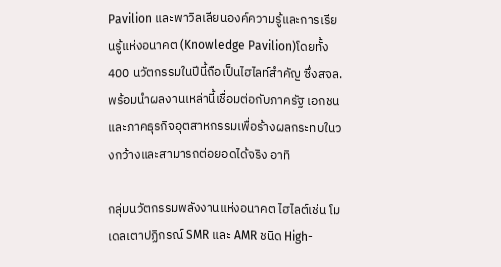Pavilion และพาวิลเลียนองค์ความรู้และการเรียนรู้แห่งอนาคต (Knowledge Pavilion)โดยทั้ง 400 นวัตกรรมในปีนี้ถือเป็นไฮไลท์สำคัญ ซึ่งสจล.พร้อมนำผลงานเหล่านี้เชื่อมต่อกับภาครัฐ เอกชน และภาคธุรกิจอุตสาหกรรมเพื่อร้างผลกระทบในวงกว้างและสามารถต่อยอดได้จริง อาทิ

กลุ่มนวัตกรรมพลังงานแห่งอนาคต ไฮไลต์เช่น โมเดลเตาปฏิกรณ์ SMR และ AMR ชนิด High-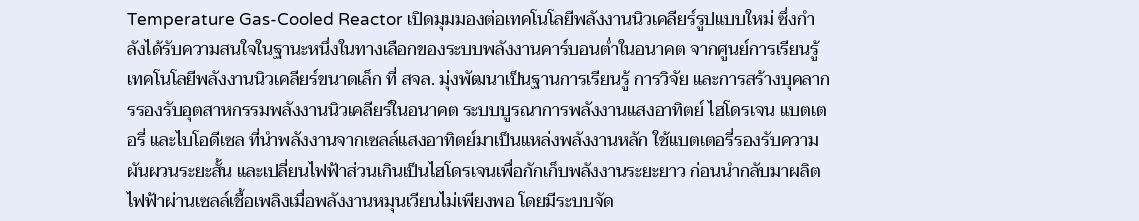Temperature Gas-Cooled Reactor เปิดมุมมองต่อเทคโนโลยีพลังงานนิวเคลียร์รูปแบบใหม่ ซึ่งกำลังได้รับความสนใจในฐานะหนึ่งในทางเลือกของระบบพลังงานคาร์บอนต่ำในอนาคต จากศูนย์การเรียนรู้เทคโนโลยีพลังงานนิวเคลียร์ขนาดเล็ก ที่ สจล. มุ่งพัฒนาเป็นฐานการเรียนรู้ การวิจัย และการสร้างบุคลากรรองรับอุตสาหกรรมพลังงานนิวเคลียร์ในอนาคต ระบบบูรณาการพลังงานแสงอาทิตย์ ไฮโดรเจน แบตเตอรี่ และไบโอดีเซล ที่นำพลังงานจากเซลล์แสงอาทิตย์มาเป็นแหล่งพลังงานหลัก ใช้แบตเตอรี่รองรับความผันผวนระยะสั้น และเปลี่ยนไฟฟ้าส่วนเกินเป็นไฮโดรเจนเพื่อกักเก็บพลังงานระยะยาว ก่อนนำกลับมาผลิตไฟฟ้าผ่านเซลล์เชื้อเพลิงเมื่อพลังงานหมุนเวียนไม่เพียงพอ โดยมีระบบจัด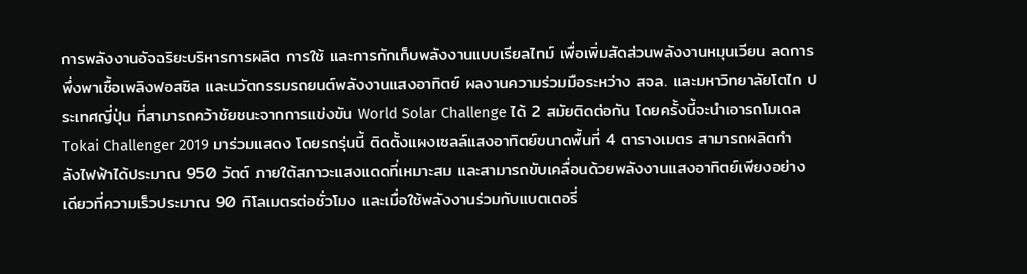การพลังงานอัจฉริยะบริหารการผลิต การใช้ และการกักเก็บพลังงานแบบเรียลไทม์ เพื่อเพิ่มสัดส่วนพลังงานหมุนเวียน ลดการพึ่งพาเชื้อเพลิงฟอสซิล และนวัตกรรมรถยนต์พลังงานแสงอาทิตย์ ผลงานความร่วมมือระหว่าง สจล. และมหาวิทยาลัยโตไก ประเทศญี่ปุ่น ที่สามารถคว้าชัยชนะจากการแข่งขัน World Solar Challenge ได้ 2 สมัยติดต่อกัน โดยครั้งนี้จะนำเอารถโมเดล Tokai Challenger 2019 มาร่วมแสดง โดยรถรุ่นนี้ ติดตั้งแผงเซลล์แสงอาทิตย์ขนาดพื้นที่ 4 ตารางเมตร สามารถผลิตกำลังไฟฟ้าได้ประมาณ 950 วัตต์ ภายใต้สภาวะแสงแดดที่เหมาะสม และสามารถขับเคลื่อนด้วยพลังงานแสงอาทิตย์เพียงอย่างเดียวที่ความเร็วประมาณ 90 กิโลเมตรต่อชั่วโมง และเมื่อใช้พลังงานร่วมกับแบตเตอรี่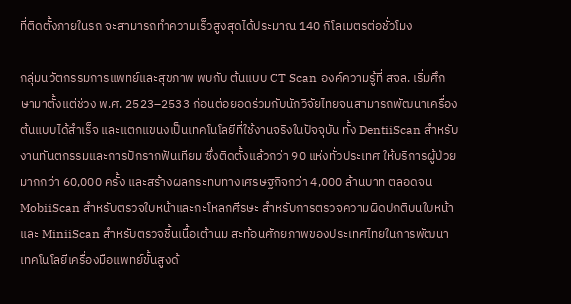ที่ติดตั้งภายในรถ จะสามารถทำความเร็วสูงสุดได้ประมาณ 140 กิโลเมตรต่อชั่วโมง

กลุ่มนวัตกรรมการแพทย์และสุขภาพ พบกับ ต้นแบบ CT Scan องค์ความรู้ที่ สจล. เริ่มศึกษามาตั้งแต่ช่วง พ.ศ. 2523–2533 ก่อนต่อยอดร่วมกับนักวิจัยไทยจนสามารถพัฒนาเครื่องต้นแบบได้สำเร็จ และแตกแขนงเป็นเทคโนโลยีที่ใช้งานจริงในปัจจุบัน ทั้ง DentiiScan สำหรับงานทันตกรรมและการปักรากฟันเทียม ซึ่งติดตั้งแล้วกว่า 90 แห่งทั่วประเทศ ให้บริการผู้ป่วยมากกว่า 60,000 ครั้ง และสร้างผลกระทบทางเศรษฐกิจกว่า 4,000 ล้านบาท ตลอดจน MobiiScan สำหรับตรวจใบหน้าและกะโหลกศีรษะ สำหรับการตรวจความผิดปกติบนใบหน้า และ MiniiScan สำหรับตรวจชิ้นเนื้อเต้านม สะท้อนศักยภาพของประเทศไทยในการพัฒนาเทคโนโลยีเครื่องมือแพทย์ขั้นสูงด้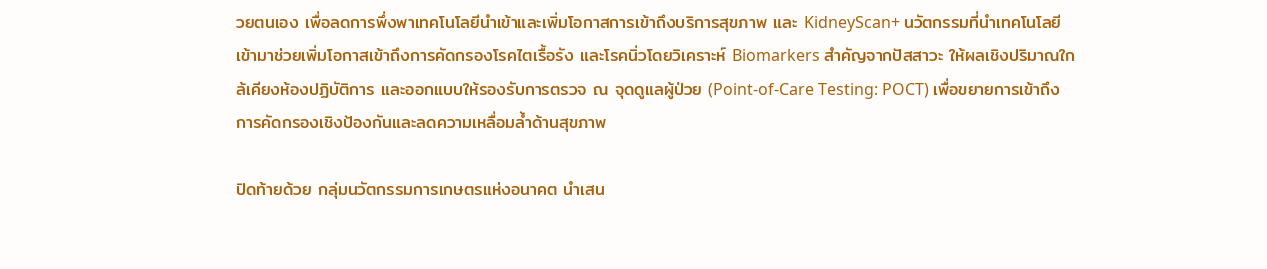วยตนเอง เพื่อลดการพึ่งพาเทคโนโลยีนำเข้าและเพิ่มโอกาสการเข้าถึงบริการสุขภาพ และ KidneyScan+ นวัตกรรมที่นำเทคโนโลยีเข้ามาช่วยเพิ่มโอกาสเข้าถึงการคัดกรองโรคไตเรื้อรัง และโรคนิ่วโดยวิเคราะห์ Biomarkers สำคัญจากปัสสาวะ ให้ผลเชิงปริมาณใกล้เคียงห้องปฏิบัติการ และออกแบบให้รองรับการตรวจ ณ จุดดูแลผู้ป่วย (Point-of-Care Testing: POCT) เพื่อขยายการเข้าถึงการคัดกรองเชิงป้องกันและลดความเหลื่อมล้ำด้านสุขภาพ

ปิดท้ายด้วย กลุ่มนวัตกรรมการเกษตรแห่งอนาคต นำเสน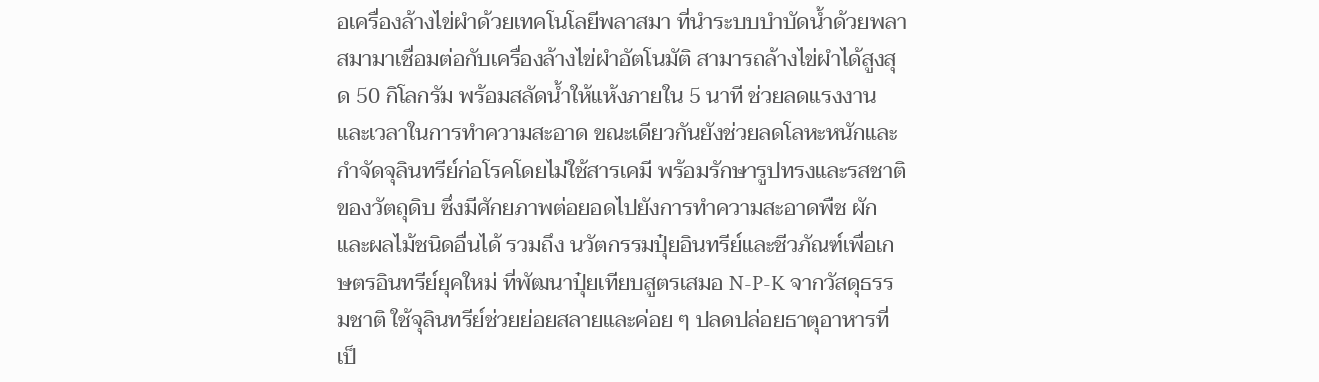อเครื่องล้างไข่ผำด้วยเทคโนโลยีพลาสมา ที่นำระบบบำบัดน้ำด้วยพลาสมามาเชื่อมต่อกับเครื่องล้างไข่ผำอัตโนมัติ สามารถล้างไข่ผำได้สูงสุด 50 กิโลกรัม พร้อมสลัดน้ำให้แห้งภายใน 5 นาที ช่วยลดแรงงานและเวลาในการทำความสะอาด ขณะเดียวกันยังช่วยลดโลหะหนักและกำจัดจุลินทรีย์ก่อโรคโดยไม่ใช้สารเคมี พร้อมรักษารูปทรงและรสชาติของวัตถุดิบ ซึ่งมีศักยภาพต่อยอดไปยังการทำความสะอาดพืช ผัก และผลไม้ชนิดอื่นได้ รวมถึง นวัตกรรมปุ๋ยอินทรีย์และชีวภัณฑ์เพื่อเกษตรอินทรีย์ยุคใหม่ ที่พัฒนาปุ๋ยเทียบสูตรเสมอ N-P-K จากวัสดุธรรมชาติ ใช้จุลินทรีย์ช่วยย่อยสลายและค่อย ๆ ปลดปล่อยธาตุอาหารที่เป็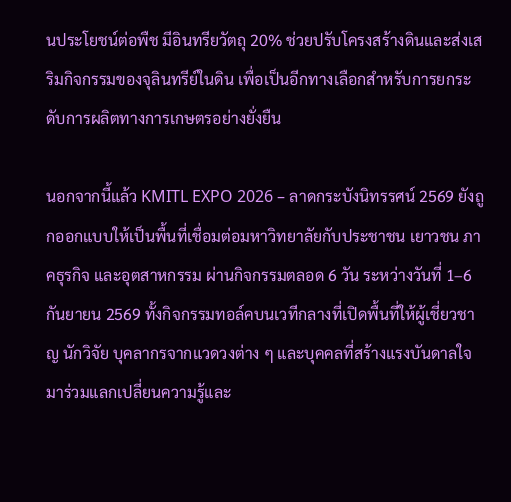นประโยชน์ต่อพืช มีอินทรียวัตถุ 20% ช่วยปรับโครงสร้างดินและส่งเสริมกิจกรรมของจุลินทรีย์ในดิน เพื่อเป็นอีกทางเลือกสำหรับการยกระดับการผลิตทางการเกษตรอย่างยั่งยืน

นอกจากนี้แล้ว KMITL EXPO 2026 – ลาดกระบังนิทรรศน์ 2569 ยังถูกออกแบบให้เป็นพื้นที่เชื่อมต่อมหาวิทยาลัยกับประชาชน เยาวชน ภาคธุรกิจ และอุตสาหกรรม ผ่านกิจกรรมตลอด 6 วัน ระหว่างวันที่ 1–6 กันยายน 2569 ทั้งกิจกรรมทอล์คบนเวทีกลางที่เปิดพื้นที่ให้ผู้เชี่ยวชาญ นักวิจัย บุคลากรจากแวดวงต่าง ๆ และบุคคลที่สร้างแรงบันดาลใจ มาร่วมแลกเปลี่ยนความรู้และ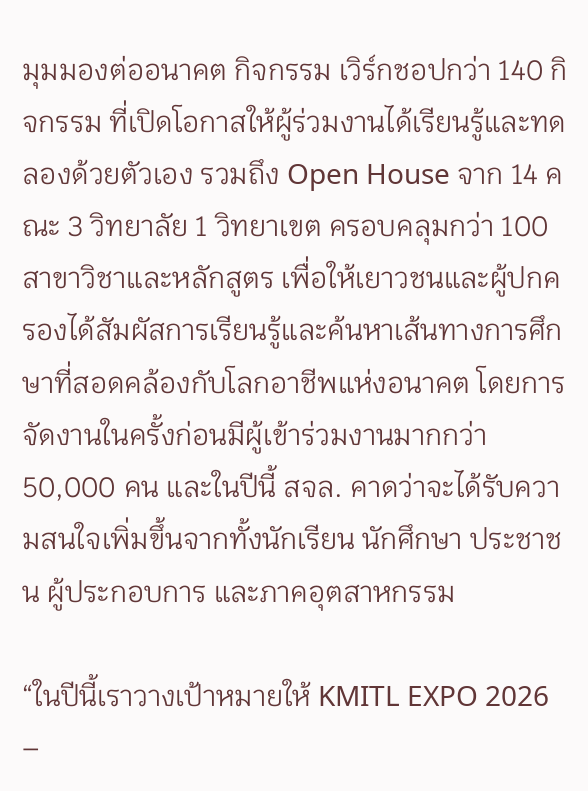มุมมองต่ออนาคต กิจกรรม เวิร์กชอปกว่า 140 กิจกรรม ที่เปิดโอกาสให้ผู้ร่วมงานได้เรียนรู้และทดลองด้วยตัวเอง รวมถึง Open House จาก 14 คณะ 3 วิทยาลัย 1 วิทยาเขต ครอบคลุมกว่า 100 สาขาวิชาและหลักสูตร เพื่อให้เยาวชนและผู้ปกครองได้สัมผัสการเรียนรู้และค้นหาเส้นทางการศึกษาที่สอดคล้องกับโลกอาชีพแห่งอนาคต โดยการจัดงานในครั้งก่อนมีผู้เข้าร่วมงานมากกว่า 50,000 คน และในปีนี้ สจล. คาดว่าจะได้รับความสนใจเพิ่มขึ้นจากทั้งนักเรียน นักศึกษา ประชาชน ผู้ประกอบการ และภาคอุตสาหกรรม

“ในปีนี้เราวางเป้าหมายให้ KMITL EXPO 2026 –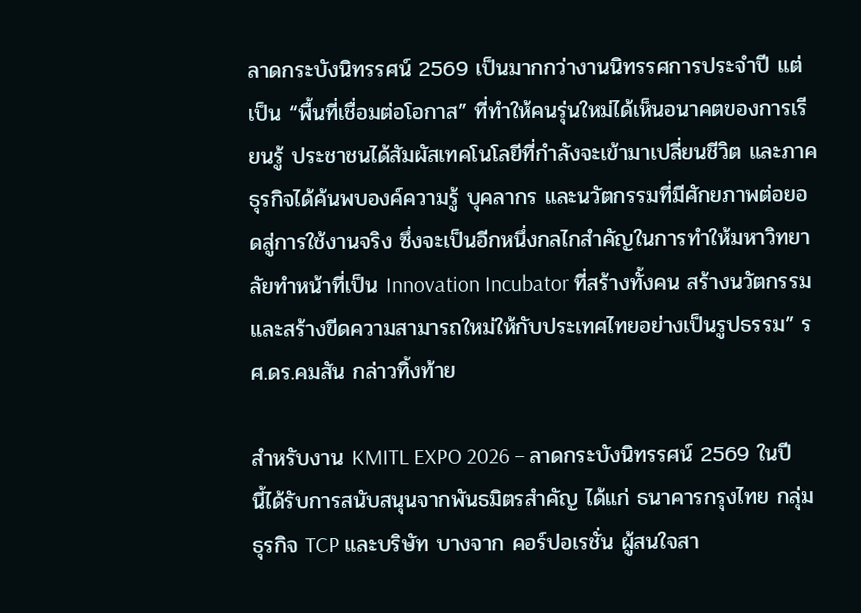ลาดกระบังนิทรรศน์ 2569 เป็นมากกว่างานนิทรรศการประจำปี แต่เป็น “พื้นที่เชื่อมต่อโอกาส” ที่ทำให้คนรุ่นใหม่ได้เห็นอนาคตของการเรียนรู้ ประชาชนได้สัมผัสเทคโนโลยีที่กำลังจะเข้ามาเปลี่ยนชีวิต และภาคธุรกิจได้ค้นพบองค์ความรู้ บุคลากร และนวัตกรรมที่มีศักยภาพต่อยอดสู่การใช้งานจริง ซึ่งจะเป็นอีกหนึ่งกลไกสำคัญในการทำให้มหาวิทยาลัยทำหน้าที่เป็น Innovation Incubator ที่สร้างทั้งคน สร้างนวัตกรรม และสร้างขีดความสามารถใหม่ให้กับประเทศไทยอย่างเป็นรูปธรรม” รศ.ดร.คมสัน กล่าวทิ้งท้าย

สำหรับงาน KMITL EXPO 2026 – ลาดกระบังนิทรรศน์ 2569 ในปีนี้ได้รับการสนับสนุนจากพันธมิตรสำคัญ ได้แก่ ธนาคารกรุงไทย กลุ่มธุรกิจ TCP และบริษัท บางจาก คอร์ปอเรชั่น ผู้สนใจสา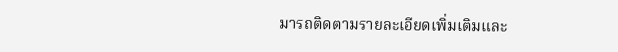มารถติดตามรายละเอียดเพิ่มเติมและ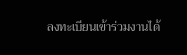ลงทะเบียนเข้าร่วมงานได้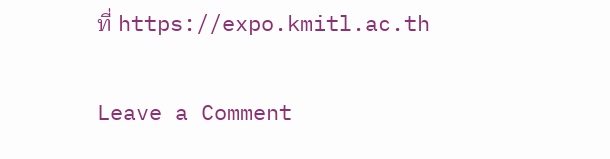ที่ https://expo.kmitl.ac.th

Leave a Comment